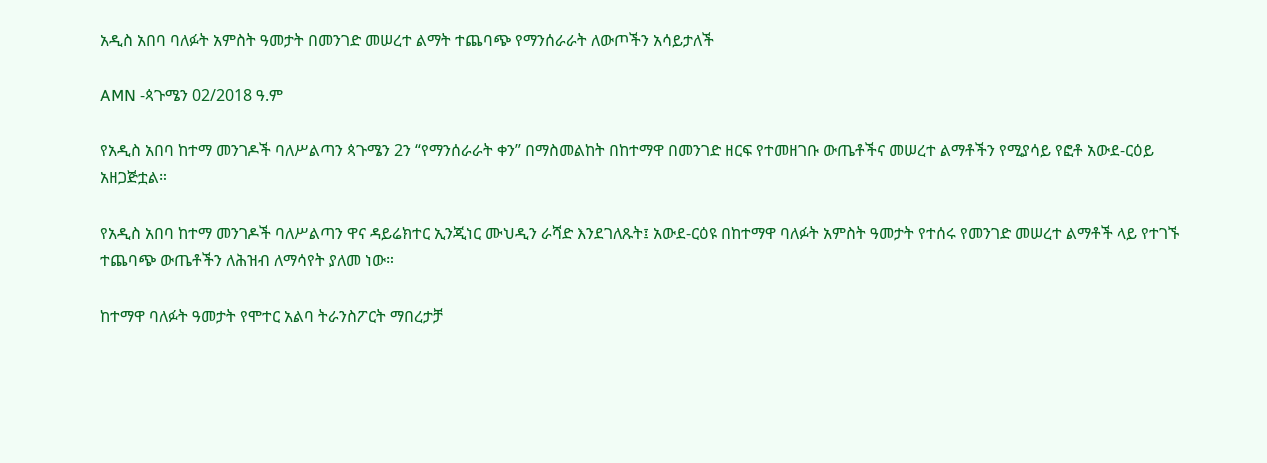አዲስ አበባ ባለፉት አምስት ዓመታት በመንገድ መሠረተ ልማት ተጨባጭ የማንሰራራት ለውጦችን አሳይታለች

AMN -ጳጉሜን 02/2018 ዓ.ም

የአዲስ አበባ ከተማ መንገዶች ባለሥልጣን ጳጉሜን 2ን “የማንሰራራት ቀን” በማስመልከት በከተማዋ በመንገድ ዘርፍ የተመዘገቡ ውጤቶችና መሠረተ ልማቶችን የሚያሳይ የፎቶ አውደ-ርዕይ አዘጋጅቷል።

የአዲስ አበባ ከተማ መንገዶች ባለሥልጣን ዋና ዳይሬክተር ኢንጂነር ሙህዲን ራሻድ እንደገለጹት፤ አውደ-ርዕዩ በከተማዋ ባለፉት አምስት ዓመታት የተሰሩ የመንገድ መሠረተ ልማቶች ላይ የተገኙ ተጨባጭ ውጤቶችን ለሕዝብ ለማሳየት ያለመ ነው።

ከተማዋ ባለፉት ዓመታት የሞተር አልባ ትራንስፖርት ማበረታቻ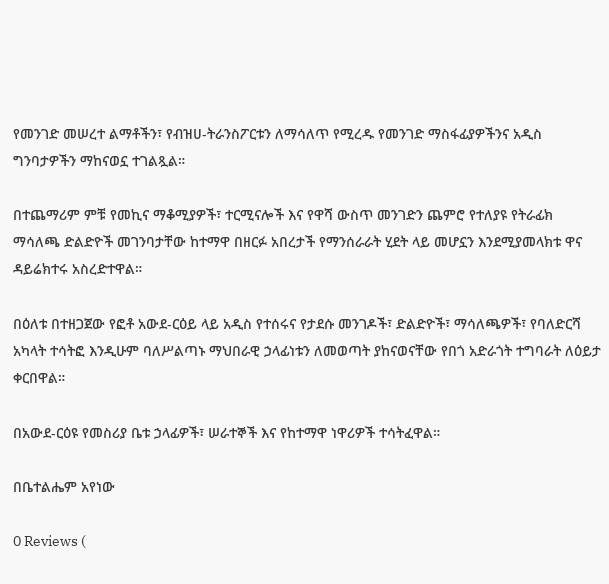የመንገድ መሠረተ ልማቶችን፣ የብዝሀ-ትራንስፖርቱን ለማሳለጥ የሚረዱ የመንገድ ማስፋፊያዎችንና አዲስ ግንባታዎችን ማከናወኗ ተገልጿል።

በተጨማሪም ምቹ የመኪና ማቆሚያዎች፣ ተርሚናሎች እና የዋሻ ውስጥ መንገድን ጨምሮ የተለያዩ የትራፊክ ማሳለጫ ድልድዮች መገንባታቸው ከተማዋ በዘርፉ አበረታች የማንሰራራት ሂደት ላይ መሆኗን እንደሚያመላክቱ ዋና ዳይሬክተሩ አስረድተዋል።

በዕለቱ በተዘጋጀው የፎቶ አውደ-ርዕይ ላይ አዲስ የተሰሩና የታደሱ መንገዶች፣ ድልድዮች፣ ማሳለጫዎች፣ የባለድርሻ አካላት ተሳትፎ እንዲሁም ባለሥልጣኑ ማህበራዊ ኃላፊነቱን ለመወጣት ያከናወናቸው የበጎ አድራጎት ተግባራት ለዕይታ ቀርበዋል።

በአውደ-ርዕዩ የመስሪያ ቤቱ ኃላፊዎች፣ ሠራተኞች እና የከተማዋ ነዋሪዎች ተሳትፈዋል።

በቤተልሔም አየነው

0 Reviews (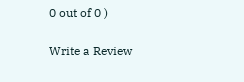0 out of 0 )

Write a Review